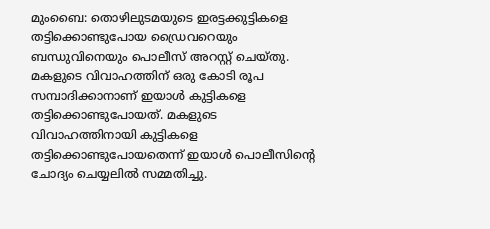മുംബൈ: തൊഴിലുടമയുടെ ഇരട്ടക്കുട്ടികളെ തട്ടിക്കൊണ്ടുപോയ ഡ്രൈവറെയും ബന്ധുവിനെയും പൊലീസ് അറസ്റ്റ് ചെയ്തു. മകളുടെ വിവാഹത്തിന് ഒരു കോടി രൂപ സമ്പാദിക്കാനാണ് ഇയാൾ കുട്ടികളെ തട്ടിക്കൊണ്ടുപോയത്. മകളുടെ വിവാഹത്തിനായി കുട്ടികളെ തട്ടിക്കൊണ്ടുപോയതെന്ന് ഇയാൾ പൊലീസിന്റെ ചോദ്യം ചെയ്യലിൽ സമ്മതിച്ചു.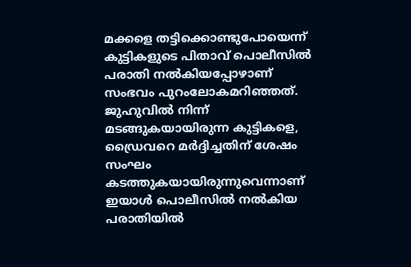മക്കളെ തട്ടിക്കൊണ്ടുപോയെന്ന് കുട്ടികളുടെ പിതാവ് പൊലീസിൽ പരാതി നൽകിയപ്പോഴാണ് സംഭവം പുറംലോകമറിഞ്ഞത്. ജുഹുവിൽ നിന്ന് മടങ്ങുകയായിരുന്ന കുട്ടികളെ, ഡ്രൈവറെ മർദ്ദിച്ചതിന് ശേഷം സംഘം കടത്തുകയായിരുന്നുവെന്നാണ് ഇയാൾ പൊലീസിൽ നൽകിയ പരാതിയിൽ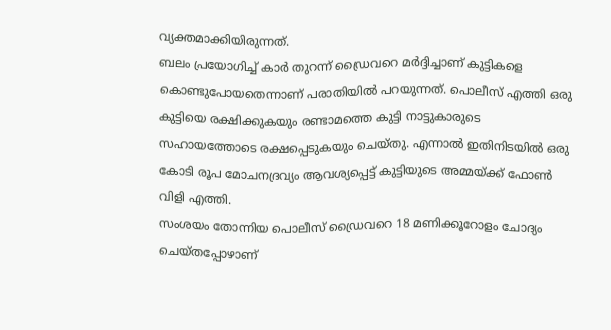വ്യക്തമാക്കിയിരുന്നത്.
ബലം പ്രയോഗിച്ച് കാർ തുറന്ന് ഡ്രൈവറെ മർദ്ദിച്ചാണ് കുട്ടികളെ കൊണ്ടുപോയതെന്നാണ് പരാതിയിൽ പറയുന്നത്. പൊലീസ് എത്തി ഒരു കുട്ടിയെ രക്ഷിക്കുകയും രണ്ടാമത്തെ കുട്ടി നാട്ടുകാരുടെ സഹായത്തോടെ രക്ഷപ്പെടുകയും ചെയ്തു. എന്നാൽ ഇതിനിടയിൽ ഒരു കോടി രൂപ മോചനദ്രവ്യം ആവശ്യപ്പെട്ട് കുട്ടിയുടെ അമ്മയ്ക്ക് ഫോൺ വിളി എത്തി.
സംശയം തോന്നിയ പൊലീസ് ഡ്രൈവറെ 18 മണിക്കൂറോളം ചോദ്യം ചെയ്തപ്പോഴാണ്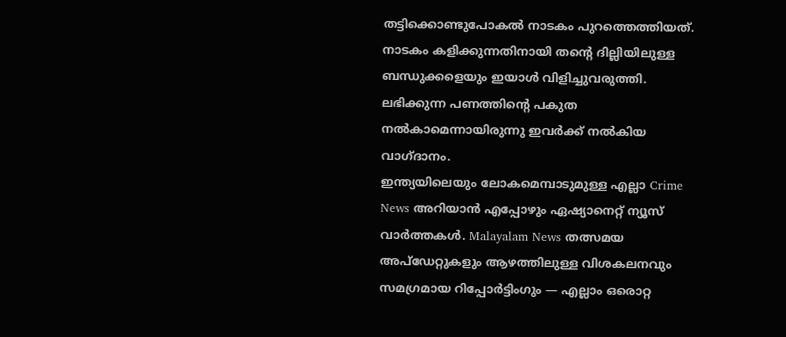തട്ടിക്കൊണ്ടുപോകൽ നാടകം പുറത്തെത്തിയത്. നാടകം കളിക്കുന്നതിനായി തന്റെ ദില്ലിയിലുള്ള ബന്ധുക്കളെയും ഇയാൾ വിളിച്ചുവരുത്തി. ലഭിക്കുന്ന പണത്തിന്റെ പകുത നൽകാമെന്നായിരുന്നു ഇവർക്ക് നൽകിയ വാഗ്ദാനം.
ഇന്ത്യയിലെയും ലോകമെമ്പാടുമുള്ള എല്ലാ Crime News അറിയാൻ എപ്പോഴും ഏഷ്യാനെറ്റ് ന്യൂസ് വാർത്തകൾ. Malayalam News തത്സമയ അപ്ഡേറ്റുകളും ആഴത്തിലുള്ള വിശകലനവും സമഗ്രമായ റിപ്പോർട്ടിംഗും — എല്ലാം ഒരൊറ്റ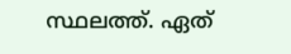സ്ഥലത്ത്. ഏത്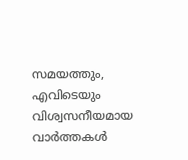സമയത്തും, എവിടെയും വിശ്വസനീയമായ വാർത്തകൾ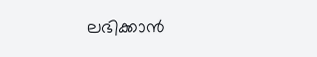ലഭിക്കാൻ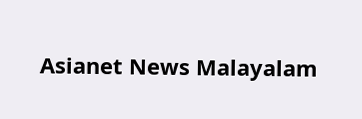Asianet News Malayalam